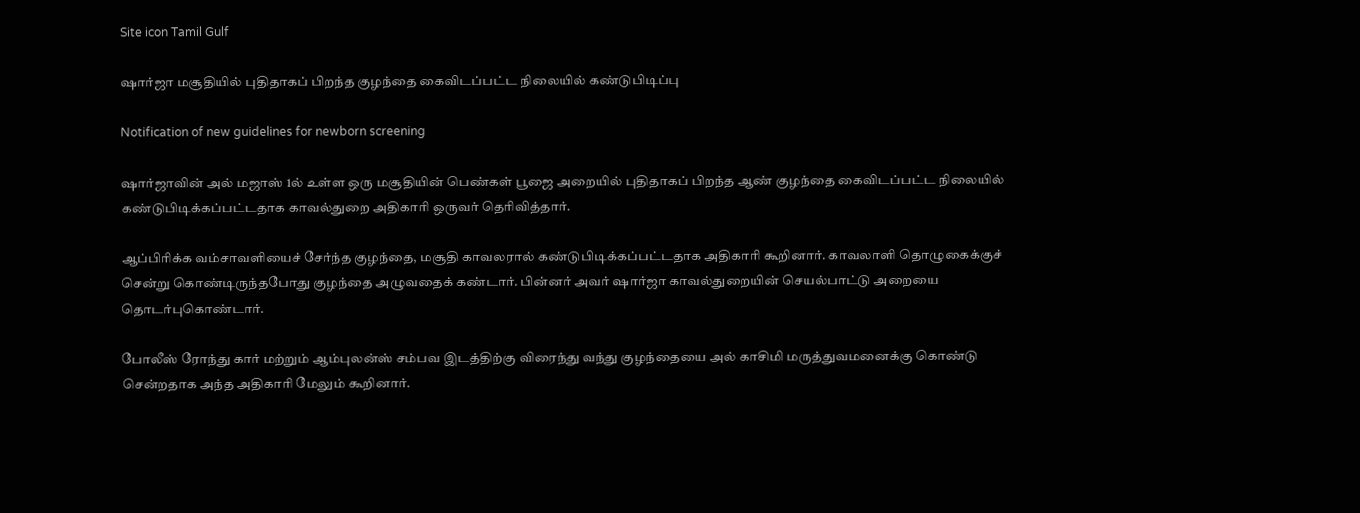Site icon Tamil Gulf

ஷார்ஜா மசூதியில் புதிதாகப் பிறந்த குழந்தை கைவிடப்பட்ட நிலையில் கண்டுபிடிப்பு

Notification of new guidelines for newborn screening

ஷார்ஜாவின் அல் மஜாஸ் 1ல் உள்ள ஒரு மசூதியின் பெண்கள் பூஜை அறையில் புதிதாகப் பிறந்த ஆண் குழந்தை கைவிடப்பட்ட நிலையில் கண்டுபிடிக்கப்பட்டதாக காவல்துறை அதிகாரி ஒருவர் தெரிவித்தார்.

ஆப்பிரிக்க வம்சாவளியைச் சேர்ந்த குழந்தை, மசூதி காவலரால் கண்டுபிடிக்கப்பட்டதாக அதிகாரி கூறினார். காவலாளி தொழுகைக்குச் சென்று கொண்டிருந்தபோது குழந்தை அழுவதைக் கண்டார். பின்னர் அவர் ஷார்ஜா காவல்துறையின் செயல்பாட்டு அறையை தொடர்புகொண்டார்.

போலீஸ் ரோந்து கார் மற்றும் ஆம்புலன்ஸ் சம்பவ இடத்திற்கு விரைந்து வந்து குழந்தையை அல் காசிமி மருத்துவமனைக்கு கொண்டு சென்றதாக அந்த அதிகாரி மேலும் கூறினார்.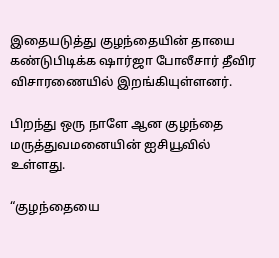இதையடுத்து குழந்தையின் தாயை கண்டுபிடிக்க ஷார்ஜா போலீசார் தீவிர விசாரணையில் இறங்கியுள்ளனர்.

பிறந்து ஒரு நாளே ஆன குழந்தை மருத்துவமனையின் ஐசியூவில் உள்ளது.

“குழந்தையை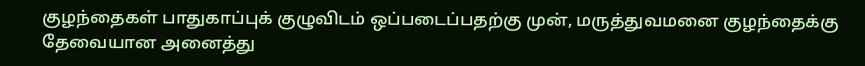குழந்தைகள் பாதுகாப்புக் குழுவிடம் ஒப்படைப்பதற்கு முன், மருத்துவமனை குழந்தைக்கு தேவையான அனைத்து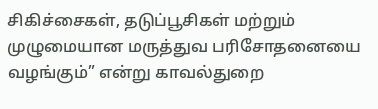சிகிச்சைகள், தடுப்பூசிகள் மற்றும் முழுமையான மருத்துவ பரிசோதனையை வழங்கும்” என்று காவல்துறை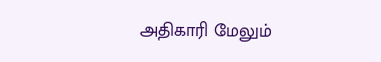அதிகாரி மேலும்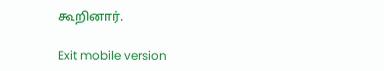கூறினார்.

Exit mobile version